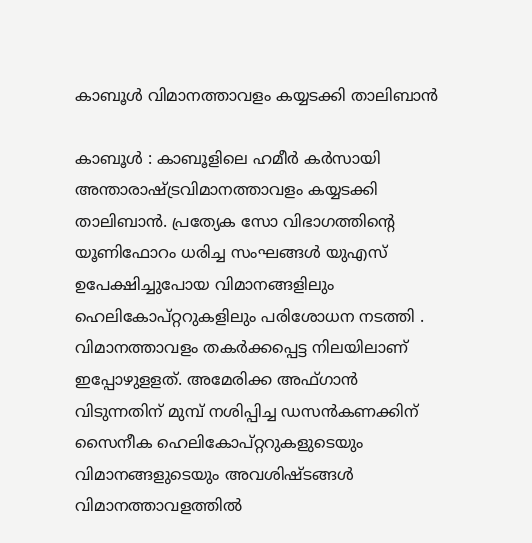കാബൂള്‍ വിമാനത്താവളം കയ്യടക്കി താലിബാന്‍

കാബൂള്‍ : കാബൂളിലെ ഹമീര്‍ കര്‍സായി അന്താരാഷ്ട്രവിമാനത്താവളം കയ്യടക്കി താലിബാന്‍. പ്രത്യേക സോ വിഭാഗത്തിന്റെ യൂണിഫോറം ധരിച്ച സംഘങ്ങള്‍ യുഎസ്‌ ഉപേക്ഷിച്ചുപോയ വിമാനങ്ങളിലും ഹെലികോപ്‌റ്ററുകളിലും പരിശോധന നടത്തി . വിമാനത്താവളം തകര്‍ക്കപ്പെട്ട നിലയിലാണ്‌ ഇപ്പോഴുളളത്‌. അമേരിക്ക അഫ്‌ഗാന്‍ വിടുന്നതിന്‌ മുമ്പ്‌ നശിപ്പിച്ച ഡസന്‍കണക്കിന്‌ സൈനീക ഹെലികോപ്‌റ്ററുകളുടെയും വിമാനങ്ങളുടെയും അവശിഷ്ടങ്ങള്‍ വിമാനത്താവളത്തില്‍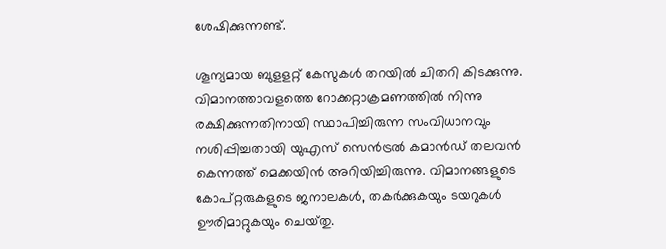ശേഷിക്കുന്നണ്ട്‌.

ശൂന്യമായ ബുളളറ്റ്‌ കേസുകള്‍ തറയില്‍ ചിതറി കിടക്കുന്നു. വിമാനത്താവളത്തെ റോക്കറ്റാക്രമണത്തില്‍ നിന്നു രക്ഷിക്കുന്നതിനായി സ്ഥാപിച്ചിരുന്ന സംവിധാനവും നശിപ്പിച്ചതായി യുഎസ്‌ സെന്‍ട്രല്‍ കമാന്‍ഡ്‌ തലവന്‍ കെന്നത്ത്‌ മെക്കയിന്‍ അറിയിച്ചിരുന്നു. വിമാനങ്ങളുടെ കോപ്‌റ്റരുകളുടെ ജനാലകള്‍, തകര്‍ക്കുകയും ടയറുകള്‍ ഊരിമാറ്റുകയും ചെയ്‌തു.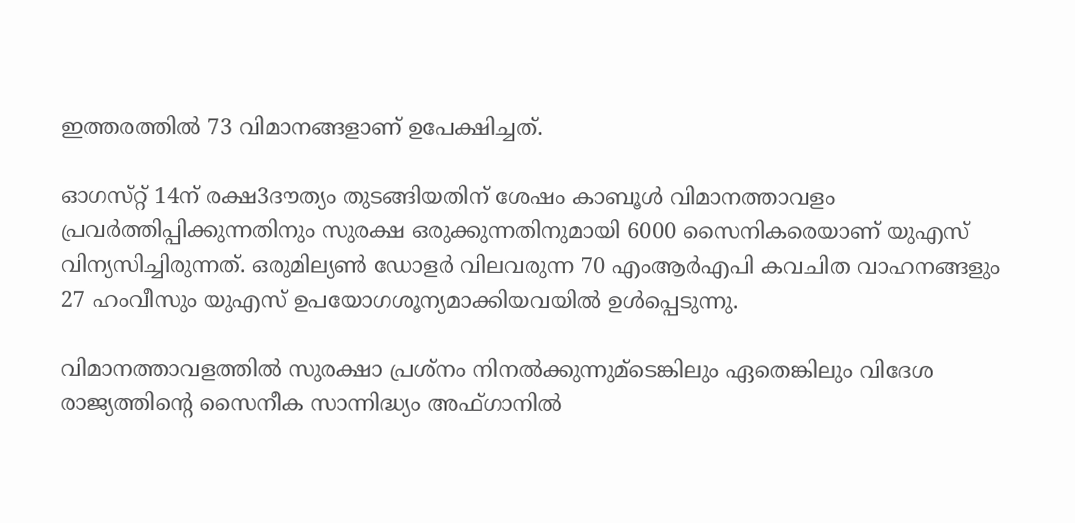ഇത്തരത്തില്‍ 73 വിമാനങ്ങളാണ്‌ ഉപേക്ഷിച്ചത്‌.

ഓഗസ്‌റ്റ്‌ 14ന്‌ രക്ഷ3ദൗത്യം തുടങ്ങിയതിന്‌ ശേഷം കാബൂള്‍ വിമാനത്താവളം പ്രവര്‍ത്തിപ്പിക്കുന്നതിനും സുരക്ഷ ഒരുക്കുന്നതിനുമായി 6000 സൈനികരെയാണ്‌ യുഎസ്‌ വിന്യസിച്ചിരുന്നത്‌. ഒരുമില്യണ്‍ ഡോളര്‍ വിലവരുന്ന 70 എംആര്‍എപി കവചിത വാഹനങ്ങളും 27 ഹംവീസും യുഎസ്‌ ഉപയോഗശൂന്യമാക്കിയവയില്‍ ഉള്‍പ്പെടുന്നു.

വിമാനത്താവളത്തില്‍ സുരക്ഷാ പ്രശ്‌നം നിനല്‍ക്കുന്നുമ്‌ടെങ്കിലും ഏതെങ്കിലും വിദേശ രാജ്യത്തിന്റെ സൈനീക സാന്നിദ്ധ്യം അഫ്‌ഗാനില്‍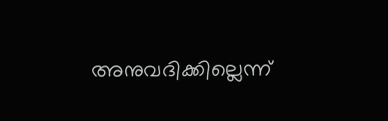അനുവദിക്കില്ലെന്ന്‌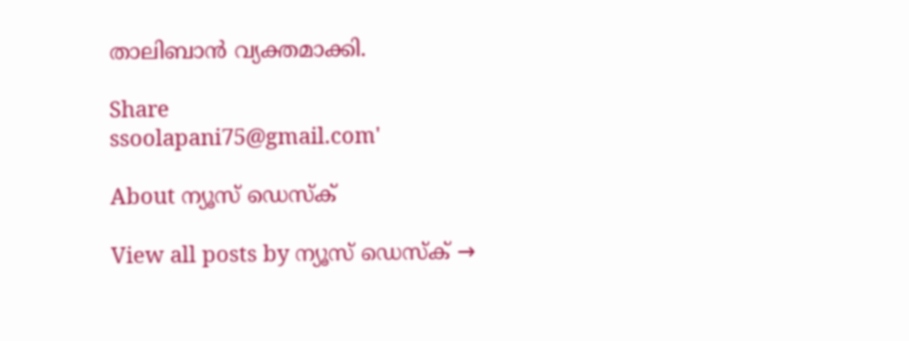താലിബാന്‍ വ്യക്തമാക്കി.

Share
ssoolapani75@gmail.com'

About ന്യൂസ് ഡെസ്ക്

View all posts by ന്യൂസ് ഡെസ്ക് →